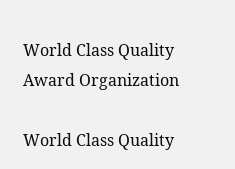World Class Quality Award Organization

World Class Quality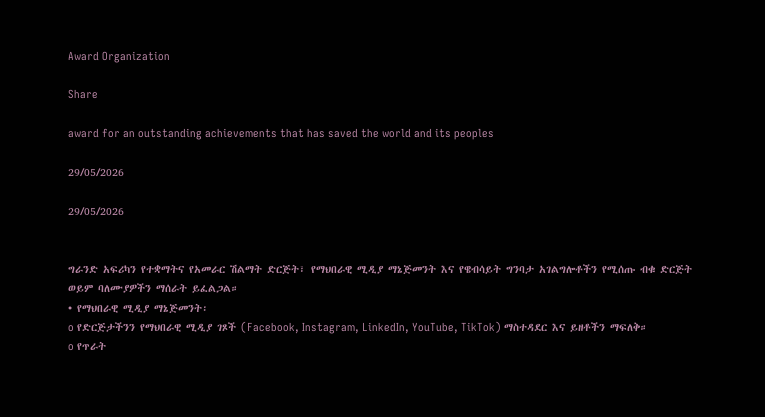Award Organization

Share

award for an outstanding achievements that has saved the world and its peoples

29/05/2026

29/05/2026


ግራንድ አፍሪካን የተቋማትና የአመራር ሽልማት ድርጅት፣ የማህበራዊ ሚዲያ ማኔጅመንት እና የዌብሳይት ግንባታ አገልግሎቶችን የሚሰጡ ብቁ ድርጅት ወይም ባለሙያዎችን ማሰራት ይፈልጋል።
• የማህበራዊ ሚዲያ ማኔጅመንት፡
o የድርጅታችንን የማህበራዊ ሚዲያ ገጾች (Facebook, Instagram, LinkedIn, YouTube, TikTok) ማስተዳደር እና ይዘቶችን ማፍለቅ።
o የጥራት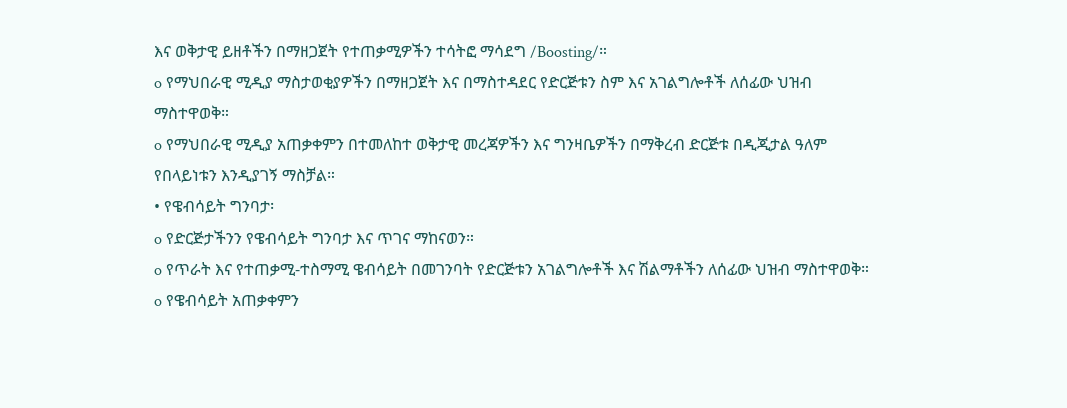እና ወቅታዊ ይዘቶችን በማዘጋጀት የተጠቃሚዎችን ተሳትፎ ማሳደግ /Boosting/።
o የማህበራዊ ሚዲያ ማስታወቂያዎችን በማዘጋጀት እና በማስተዳደር የድርጅቱን ስም እና አገልግሎቶች ለሰፊው ህዝብ ማስተዋወቅ።
o የማህበራዊ ሚዲያ አጠቃቀምን በተመለከተ ወቅታዊ መረጃዎችን እና ግንዛቤዎችን በማቅረብ ድርጅቱ በዲጂታል ዓለም የበላይነቱን እንዲያገኝ ማስቻል።
• የዌብሳይት ግንባታ፡
o የድርጅታችንን የዌብሳይት ግንባታ እና ጥገና ማከናወን።
o የጥራት እና የተጠቃሚ-ተስማሚ ዌብሳይት በመገንባት የድርጅቱን አገልግሎቶች እና ሽልማቶችን ለሰፊው ህዝብ ማስተዋወቅ።
o የዌብሳይት አጠቃቀምን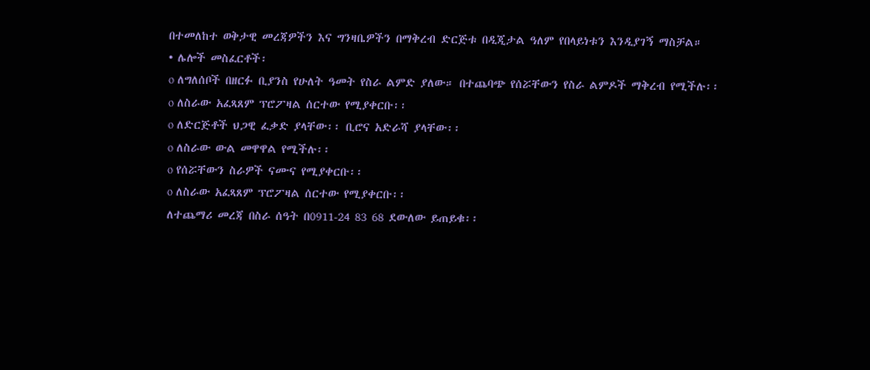በተመለከተ ወቅታዊ መረጃዎችን እና ግንዛቤዎችን በማቅረብ ድርጅቱ በዲጂታል ዓለም የበላይነቱን እንዲያገኝ ማስቻል።
• ሌሎች መስፈርቶች፡
o ለግለሰቦች በዘርፉ ቢያንስ የሁለት ዓመት የስራ ልምድ ያለው። በተጨባጭ የሰሯቸውን የስራ ልምዶች ማቅረብ የሚችሉ፡፡
o ለስራው አፈጻጸም ፕሮፖዛል ሰርተው የሚያቀርቡ፡፡
o ለድርጅቶች ህጋዊ ፈቃድ ያላቸው፡፡ ቢሮና አድራሻ ያላቸው፡፡
o ለስራው ውል መዋዋል የሚችሉ፡፡
o የሰሯቸውን ስራዎች ናሙና የሚያቀርቡ፡፡
o ለስራው አፈጻጸም ፕሮፖዛል ሰርተው የሚያቀርቡ፡፡
ለተጨማሪ መረጃ በስራ ሰዓት በ0911-24 83 68 ደውለው ይጠይቁ፡፡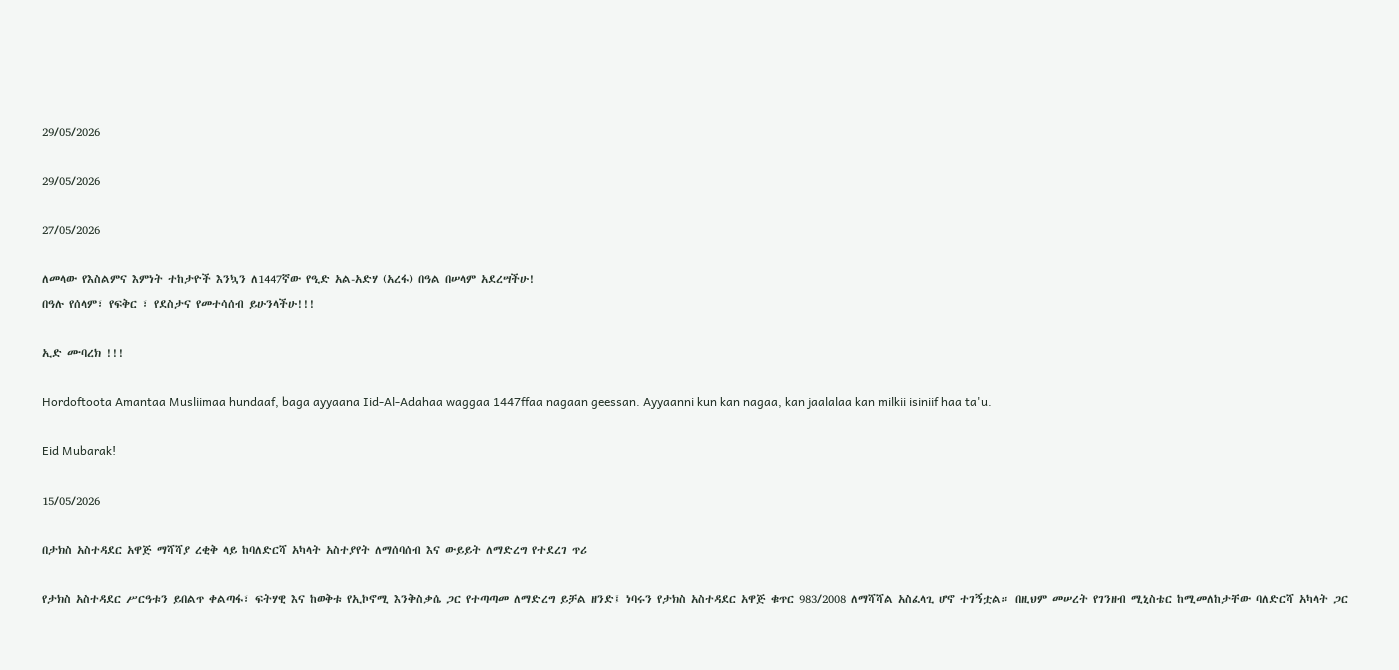29/05/2026

29/05/2026

27/05/2026

ለመላው የእስልምና እምነት ተከታዮች እንኳን ለ1447ኛው የዒድ አል-አድሃ (አረፋ) በዓል በሠላም አደረሣችሁ!
በዓሉ የሰላም፣ የፍቅር ፣ የደስታና የመተሳሰብ ይሁንላችሁ!!!

ኢድ ሙባረክ !!!

Hordoftoota Amantaa Musliimaa hundaaf, baga ayyaana Iid-Al-Adahaa waggaa 1447ffaa nagaan geessan. Ayyaanni kun kan nagaa, kan jaalalaa kan milkii isiniif haa ta'u.

Eid Mubarak!

15/05/2026

በታክስ አስተዳደር አዋጅ ማሻሻያ ረቂቅ ላይ ከባለድርሻ አካላት አስተያየት ለማሰባሰብ እና ውይይት ለማድረግ የተደረገ ጥሪ

የታክስ አስተዳደር ሥርዓቱን ይበልጥ ቀልጣፋ፣ ፍትሃዊ እና ከወቅቱ የኢኮኖሚ እንቅስቃሴ ጋር የተጣጣመ ለማድረግ ይቻል ዘንድ፤ ነባሩን የታክስ አስተዳደር አዋጅ ቁጥር 983/2008 ለማሻሻል አስፈላጊ ሆኖ ተገኝቷል። በዚህም መሠረት የገንዘብ ሚኒስቴር ከሚመለከታቸው ባለድርሻ አካላት ጋር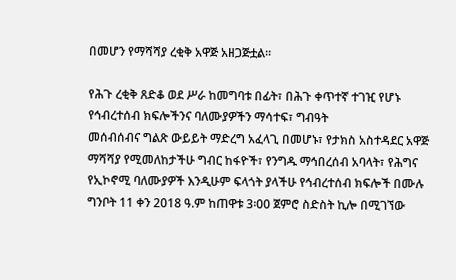በመሆን የማሻሻያ ረቂቅ አዋጅ አዘጋጅቷል።

የሕጉ ረቂቅ ጸድቆ ወደ ሥራ ከመግባቱ በፊት፣ በሕጉ ቀጥተኛ ተገዢ የሆኑ የኅብረተሰብ ክፍሎችንና ባለሙያዎችን ማሳተፍ፣ ግብዓት
መሰብሰብና ግልጽ ውይይት ማድረግ አፈላጊ በመሆኑ፣ የታክስ አስተዳደር አዋጅ ማሻሻያ የሚመለከታችሁ ግብር ከፋዮች፣ የንግዱ ማኅበረሰብ አባላት፣ የሕግና የኢኮኖሚ ባለሙያዎች እንዲሁም ፍላጎት ያላችሁ የኅብረተሰብ ክፍሎች በሙሉ ግንቦት 11 ቀን 2018 ዓ.ም ከጠዋቱ 3፡00 ጀምሮ ስድስት ኪሎ በሚገኘው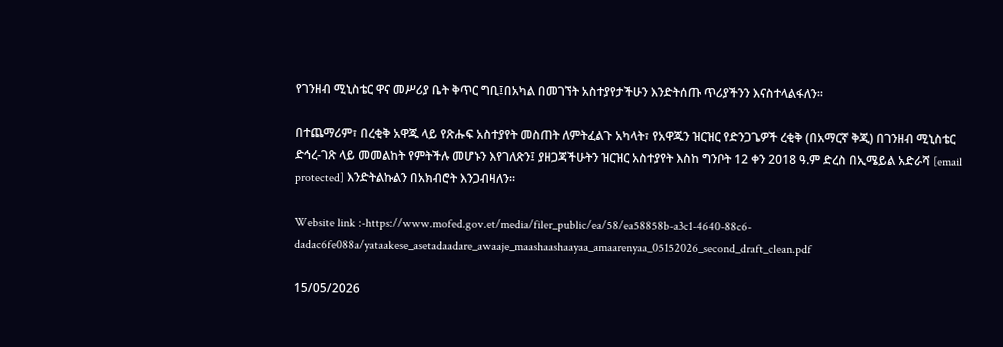የገንዘብ ሚኒስቴር ዋና መሥሪያ ቤት ቅጥር ግቢ፤በአካል በመገኘት አስተያየታችሁን እንድትሰጡ ጥሪያችንን እናስተላልፋለን።

በተጨማሪም፣ በረቂቅ አዋጁ ላይ የጽሑፍ አስተያየት መስጠት ለምትፈልጉ አካላት፣ የአዋጁን ዝርዝር የድንጋጌዎች ረቂቅ (በአማርኛ ቅጂ) በገንዘብ ሚኒስቴር ድኅረ-ገጽ ላይ መመልከት የምትችሉ መሆኑን እየገለጽን፤ ያዘጋጃችሁትን ዝርዝር አስተያየት እስከ ግንቦት 12 ቀን 2018 ዓ.ም ድረስ በኢሜይል አድራሻ [email protected] እንድትልኩልን በአክብሮት እንጋብዛለን።

Website link :-https://www.mofed.gov.et/media/filer_public/ea/58/ea58858b-a3c1-4640-88c6-dadac6fe088a/yataakese_asetadaadare_awaaje_maashaashaayaa_amaarenyaa_05152026_second_draft_clean.pdf

15/05/2026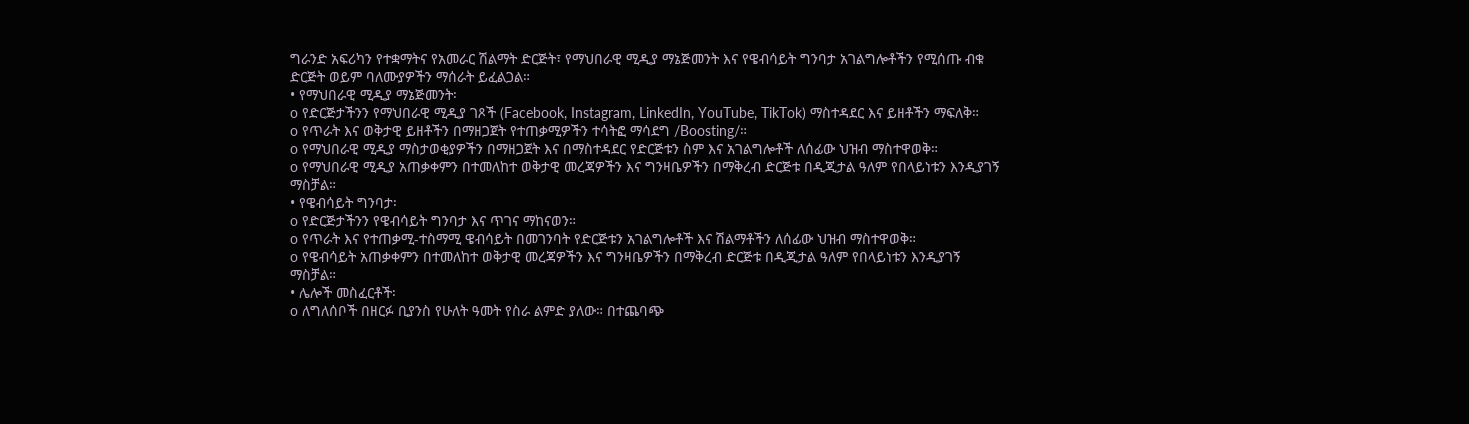ግራንድ አፍሪካን የተቋማትና የአመራር ሽልማት ድርጅት፣ የማህበራዊ ሚዲያ ማኔጅመንት እና የዌብሳይት ግንባታ አገልግሎቶችን የሚሰጡ ብቁ ድርጅት ወይም ባለሙያዎችን ማሰራት ይፈልጋል።
• የማህበራዊ ሚዲያ ማኔጅመንት፡
o የድርጅታችንን የማህበራዊ ሚዲያ ገጾች (Facebook, Instagram, LinkedIn, YouTube, TikTok) ማስተዳደር እና ይዘቶችን ማፍለቅ።
o የጥራት እና ወቅታዊ ይዘቶችን በማዘጋጀት የተጠቃሚዎችን ተሳትፎ ማሳደግ /Boosting/።
o የማህበራዊ ሚዲያ ማስታወቂያዎችን በማዘጋጀት እና በማስተዳደር የድርጅቱን ስም እና አገልግሎቶች ለሰፊው ህዝብ ማስተዋወቅ።
o የማህበራዊ ሚዲያ አጠቃቀምን በተመለከተ ወቅታዊ መረጃዎችን እና ግንዛቤዎችን በማቅረብ ድርጅቱ በዲጂታል ዓለም የበላይነቱን እንዲያገኝ ማስቻል።
• የዌብሳይት ግንባታ፡
o የድርጅታችንን የዌብሳይት ግንባታ እና ጥገና ማከናወን።
o የጥራት እና የተጠቃሚ-ተስማሚ ዌብሳይት በመገንባት የድርጅቱን አገልግሎቶች እና ሽልማቶችን ለሰፊው ህዝብ ማስተዋወቅ።
o የዌብሳይት አጠቃቀምን በተመለከተ ወቅታዊ መረጃዎችን እና ግንዛቤዎችን በማቅረብ ድርጅቱ በዲጂታል ዓለም የበላይነቱን እንዲያገኝ ማስቻል።
• ሌሎች መስፈርቶች፡
o ለግለሰቦች በዘርፉ ቢያንስ የሁለት ዓመት የስራ ልምድ ያለው። በተጨባጭ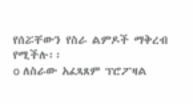የሰሯቸውን የስራ ልምዶች ማቅረብ የሚችሉ፡፡
o ለስራው አፈጻጸም ፕሮፖዛል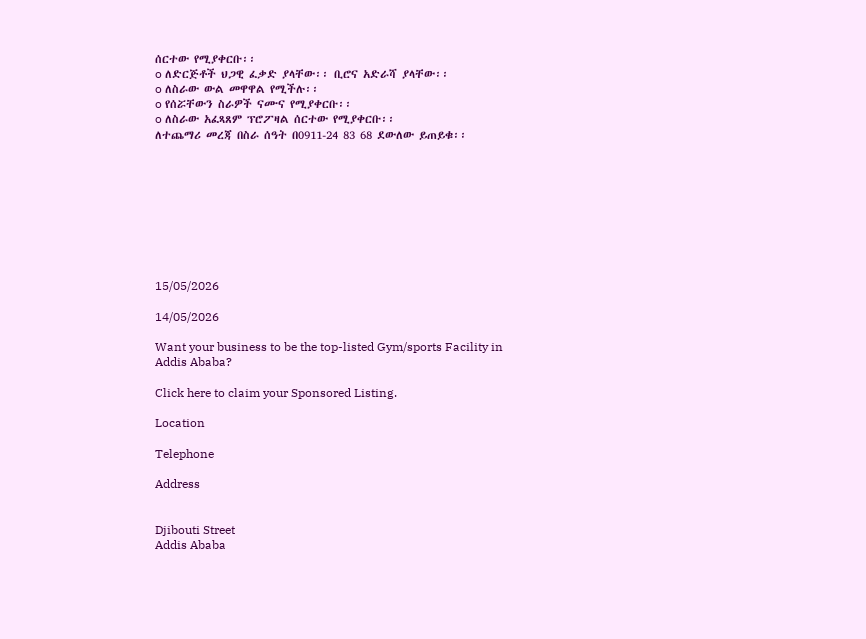ሰርተው የሚያቀርቡ፡፡
o ለድርጅቶች ህጋዊ ፈቃድ ያላቸው፡፡ ቢሮና አድራሻ ያላቸው፡፡
o ለስራው ውል መዋዋል የሚችሉ፡፡
o የሰሯቸውን ስራዎች ናሙና የሚያቀርቡ፡፡
o ለስራው አፈጻጸም ፕሮፖዛል ሰርተው የሚያቀርቡ፡፡
ለተጨማሪ መረጃ በስራ ሰዓት በ0911-24 83 68 ደውለው ይጠይቁ፡፡









15/05/2026

14/05/2026

Want your business to be the top-listed Gym/sports Facility in Addis Ababa?

Click here to claim your Sponsored Listing.

Location

Telephone

Address


Djibouti Street
Addis Ababa